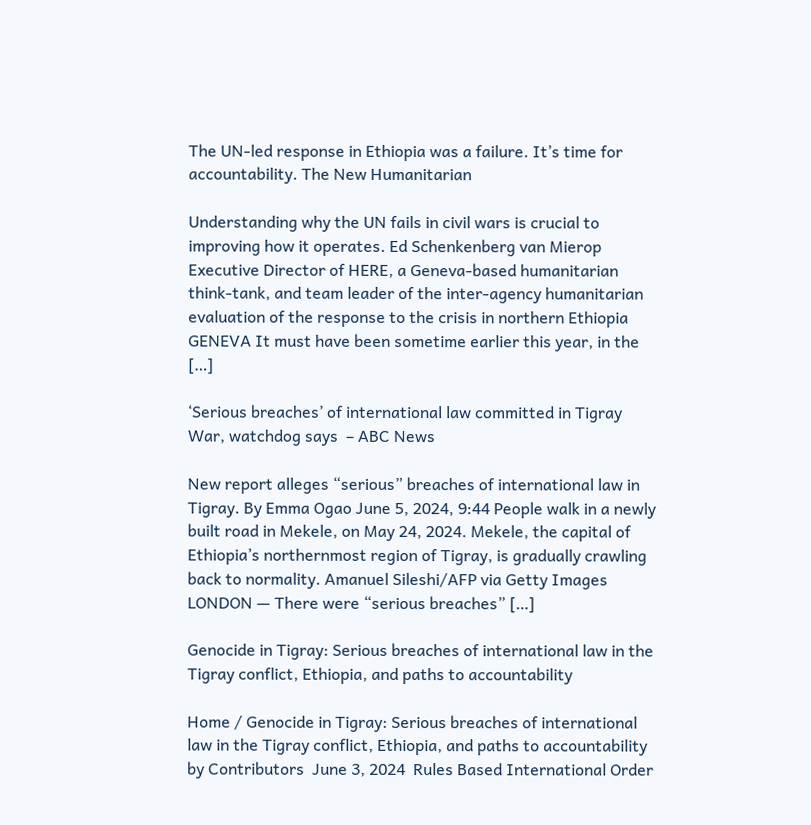The UN-led response in Ethiopia was a failure. It’s time for accountability. The New Humanitarian

Understanding why the UN fails in civil wars is crucial to improving how it operates. Ed Schenkenberg van Mierop Executive Director of HERE, a Geneva-based humanitarian think-tank, and team leader of the inter-agency humanitarian evaluation of the response to the crisis in northern Ethiopia GENEVA It must have been sometime earlier this year, in the […]

‘Serious breaches’ of international law committed in Tigray War, watchdog says  – ABC News

New report alleges “serious” breaches of international law in Tigray. By Emma Ogao June 5, 2024, 9:44 People walk in a newly built road in Mekele, on May 24, 2024. Mekele, the capital of Ethiopia’s northernmost region of Tigray, is gradually crawling back to normality. Amanuel Sileshi/AFP via Getty Images LONDON — There were “serious breaches” […]

Genocide in Tigray: Serious breaches of international law in the Tigray conflict, Ethiopia, and paths to accountability

Home / Genocide in Tigray: Serious breaches of international law in the Tigray conflict, Ethiopia, and paths to accountability by Contributors  June 3, 2024  Rules Based International Order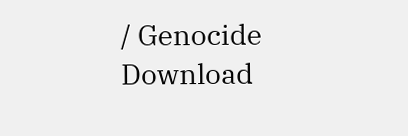/ Genocide  Download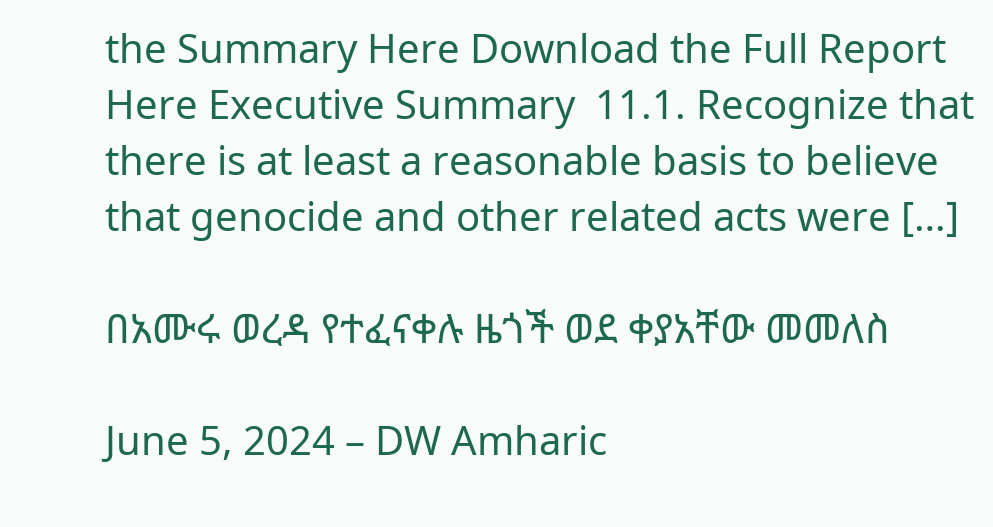the Summary Here Download the Full Report Here Executive Summary  11.1. Recognize that there is at least a reasonable basis to believe that genocide and other related acts were […]

በአሙሩ ወረዳ የተፈናቀሉ ዜጎች ወደ ቀያአቸው መመለስ

June 5, 2024 – DW Amharic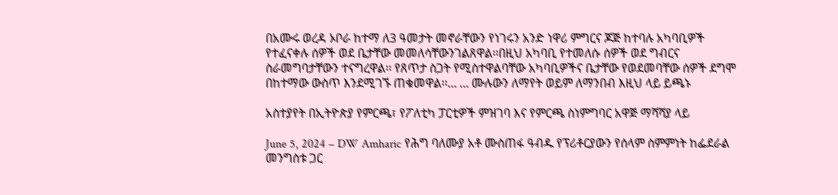በአሙሩ ወረዳ ኦቦራ ከተማ ለ3 ዓመታት መኖራቸውን የነገሩን አንድ ነዋሪ ምግርና ጆጅ ከተባሉ አካባቢዎች የተፈናቀሉ ሰዎች ወደ ቤታቸው መመለሳቸውንገልጸዋል፡፡በዚህ አካባቢ የተመለሱ ሰዎች ወደ ግብርና ስራመግባታቸውን ተናግረዋል፡፡ የጸጥታ ስጋት የሚስተዋልባቸው አካባቢዎችና ቤታቸው የወደመባቸው ሰዎች ደግሞ በከተማው ውስጥ እንደሚገኙ ጠቁመዋል፡፡… … ሙሉውን ለማየት ወይም ለማንበብ እዚህ ላይ ይጫኑ

አስተያየት በኢትዮጵያ የምርጫ፣ የፖለቲካ ፓርቲዎች ምዝገባ እና የምርጫ ስነምግባር አዋጅ ማሻሻያ ላይ

June 5, 2024 – DW Amharic የሕግ ባለሙያ አቶ ሙስጠፋ ዓብዱ የፕሪቶርያውን የሰላም ስምምነት ከፌደራል መንግስቱ ጋር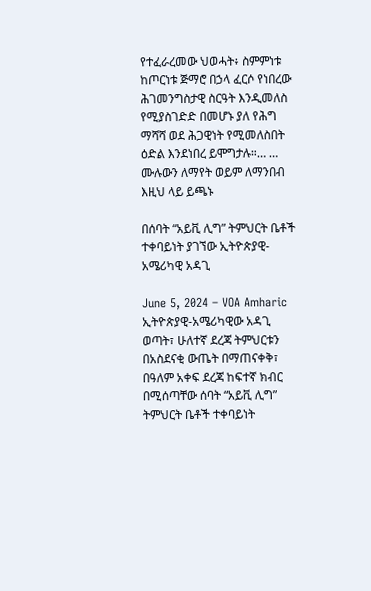የተፈራረመው ህወሓት፥ ስምምነቱ ከጦርነቱ ጅማሮ በኃላ ፈርሶ የነበረው ሕገመንግስታዊ ስርዓት እንዲመለስ የሚያስገድድ በመሆኑ ያለ የሕግ ማሻሻ ወደ ሕጋዊነት የሚመለስበት ዕድል እንደነበረ ይሞግታሉ።… … ሙሉውን ለማየት ወይም ለማንበብ እዚህ ላይ ይጫኑ

በሰባት “አይቪ ሊግ” ትምህርት ቤቶች ተቀባይነት ያገኘው ኢትዮጵያዊ-አሜሪካዊ አዳጊ

June 5, 2024 – VOA Amharic  ኢትዮጵያዊ-አሜሪካዊው አዳጊ ወጣት፣ ሁለተኛ ደረጃ ትምህርቱን በአስደናቂ ውጤት በማጠናቀቅ፣ በዓለም አቀፍ ደረጃ ከፍተኛ ክብር በሚሰጣቸው ሰባት “አይቪ ሊግ” ትምህርት ቤቶች ተቀባይነት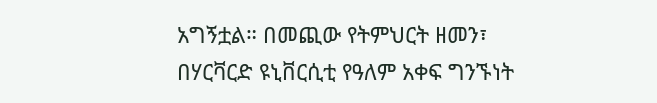አግኝቷል። በመጪው የትምህርት ዘመን፣ በሃርቫርድ ዩኒቨርሲቲ የዓለም አቀፍ ግንኙነት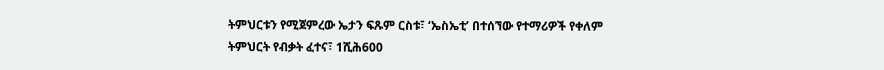ትምህርቱን የሚጀምረው ኤታን ፍጹም ርስቱ፣ ‘ኤስኤቲ’ በተሰኘው የተማሪዎች የቀለም ትምህርት የብቃት ፈተና፣ 1ሺሕ600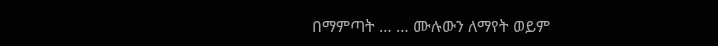በማምጣት … … ሙሉውን ለማየት ወይም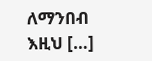ለማንበብ እዚህ […]